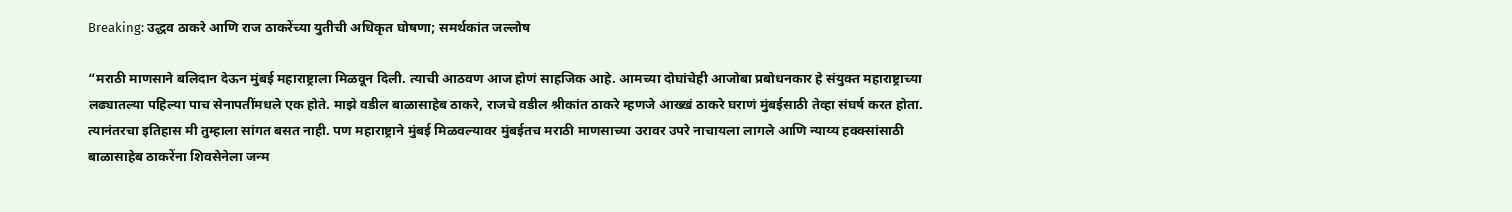Breaking: उद्धव ठाकरे आणि राज ठाकरेंच्या युतीची अधिकृत घोषणा; समर्थकांत जल्लोष

“मराठी माणसाने बलिदान देऊन मुंबई महाराष्ट्राला मिळवून दिली. त्याची आठवण आज होणं साहजिक आहे. आमच्या दोघांचेही आजोबा प्रबोधनकार हे संयुक्त महाराष्ट्राच्या लढ्यातल्या पहिल्या पाच सेनापतींमधले एक होते. माझे वडील बाळासाहेब ठाकरे, राजचे वडील श्रीकांत ठाकरे म्हणजे आख्खं ठाकरे घराणं मुंबईसाठी तेव्हा संघर्ष करत होता. त्यानंतरचा इतिहास मी तुम्हाला सांगत बसत नाही. पण महाराष्ट्राने मुंबई मिळवल्यावर मुंबईतच मराठी माणसाच्या उरावर उपरे नाचायला लागले आणि न्याय्य हक्क्सांसाठी बाळासाहेब ठाकरेंना शिवसेनेला जन्म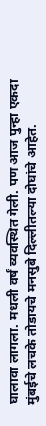घालावा लागला. मधली वर्षं व्यवस्थित गेली. पण आज पुन्हा एकदा मुंबईचे लचके तोडायचे मनसुबे दिल्लीतल्या दोघांचे आहेत.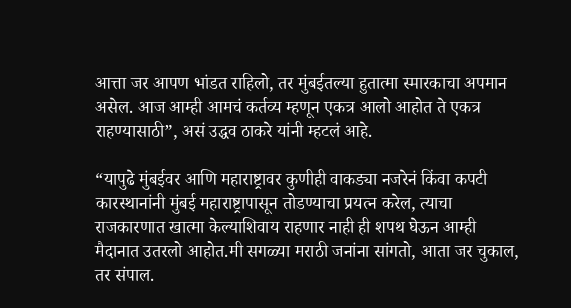आत्ता जर आपण भांडत राहिलो, तर मुंबईतल्या हुतात्मा स्मारकाचा अपमान असेल. आज आम्ही आमचं कर्तव्य म्हणून एकत्र आलो आहोत ते एकत्र राहण्यासाठी”, असं उद्धव ठाकरे यांनी म्हटलं आहे.

“यापुढे मुंबईवर आणि महाराष्ट्रावर कुणीही वाकड्या नजरेनं किंवा कपटी कारस्थानांनी मुंबई महाराष्ट्रापासून तोडण्याचा प्रयत्न करेल, त्याचा राजकारणात खात्मा केल्याशिवाय राहणार नाही ही शपथ घेऊन आम्ही मैदानात उतरलो आहोत.मी सगळ्या मराठी जनांना सांगतो, आता जर चुकाल, तर संपाल.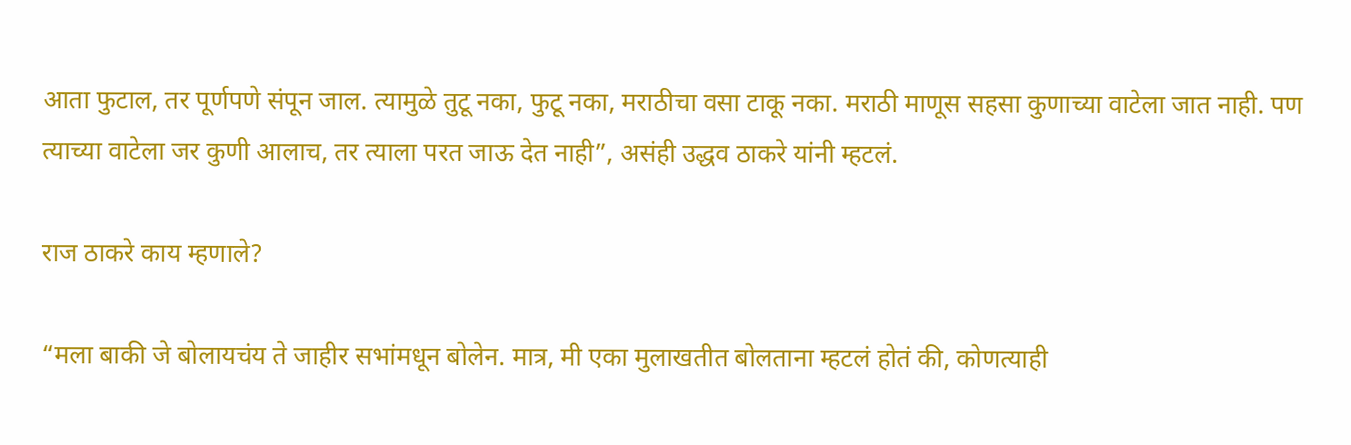आता फुटाल, तर पूर्णपणे संपून जाल. त्यामुळे तुटू नका, फुटू नका, मराठीचा वसा टाकू नका. मराठी माणूस सहसा कुणाच्या वाटेला जात नाही. पण त्याच्या वाटेला जर कुणी आलाच, तर त्याला परत जाऊ देत नाही”, असंही उद्धव ठाकरे यांनी म्हटलं.

राज ठाकरे काय म्हणाले?

“मला बाकी जे बोलायचंय ते जाहीर सभांमधून बोलेन. मात्र, मी एका मुलाखतीत बोलताना म्हटलं होतं की, कोणत्याही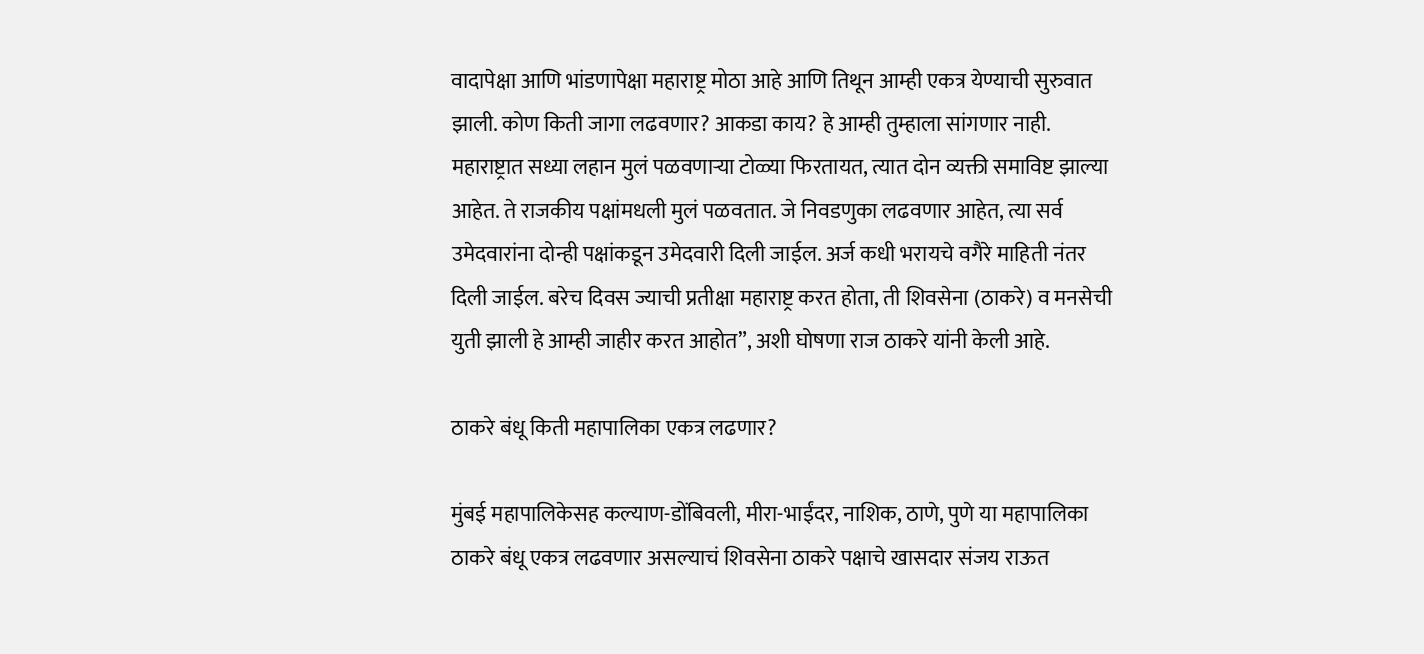वादापेक्षा आणि भांडणापेक्षा महाराष्ट्र मोठा आहे आणि तिथून आम्ही एकत्र येण्याची सुरुवात झाली. कोण किती जागा लढवणार? आकडा काय? हे आम्ही तुम्हाला सांगणार नाही. महाराष्ट्रात सध्या लहान मुलं पळवणाऱ्या टोळ्या फिरतायत, त्यात दोन व्यक्ती समाविष्ट झाल्या आहेत. ते राजकीय पक्षांमधली मुलं पळवतात. जे निवडणुका लढवणार आहेत, त्या सर्व उमेदवारांना दोन्ही पक्षांकडून उमेदवारी दिली जाईल. अर्ज कधी भरायचे वगैरे माहिती नंतर दिली जाईल. बरेच दिवस ज्याची प्रतीक्षा महाराष्ट्र करत होता, ती शिवसेना (ठाकरे) व मनसेची युती झाली हे आम्ही जाहीर करत आहोत”, अशी घोषणा राज ठाकरे यांनी केली आहे.

ठाकरे बंधू किती महापालिका एकत्र लढणार?

मुंबई महापालिकेसह कल्याण-डोंबिवली, मीरा-भाईंदर, नाशिक, ठाणे, पुणे या महापालिका ठाकरे बंधू एकत्र लढवणार असल्याचं शिवसेना ठाकरे पक्षाचे खासदार संजय राऊत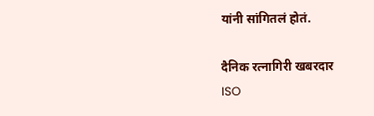यांनी सांगितलं होतं.

दैनिक रत्नागिरी खबरदार
ISO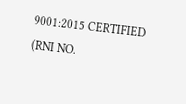9001:2015 CERTIFIED
(RNI NO.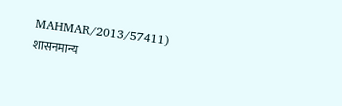MAHMAR/2013/57411)
शासनमान्य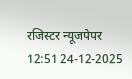रजिस्टर न्यूजपेपर
12:51 24-12-2025